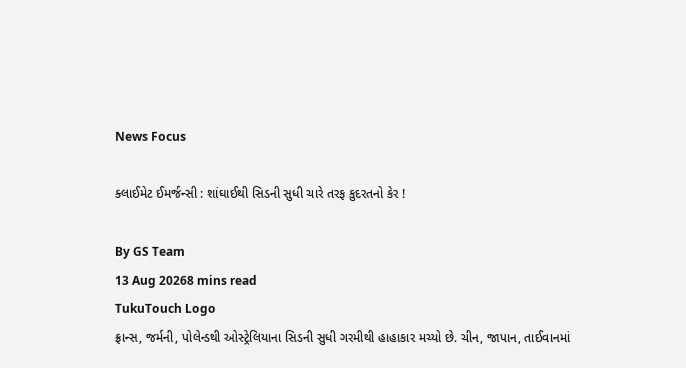News Focus

ક્લાઈમેટ ઈમર્જન્સી : શાંઘાઈથી સિડની સુધી ચારે તરફ કુદરતનો કેર !

By GS Team
13 Aug 20268 mins read
TukuTouch Logo
ફ્રાન્સ, જર્મની, પોલેન્ડથી ઓસ્ટ્રેલિયાના સિડની સુધી ગરમીથી હાહાકાર મચ્યો છે. ચીન, જાપાન, તાઈવાનમાં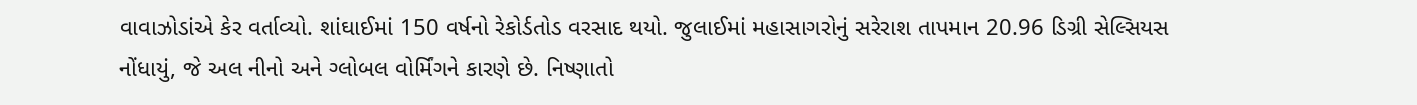વાવાઝોડાંએ કેર વર્તાવ્યો. શાંઘાઈમાં 150 વર્ષનો રેકોર્ડતોડ વરસાદ થયો. જુલાઈમાં મહાસાગરોનું સરેરાશ તાપમાન 20.96 ડિગ્રી સેલ્સિયસ નોંધાયું, જે અલ નીનો અને ગ્લોબલ વોર્મિંગને કારણે છે. નિષ્ણાતો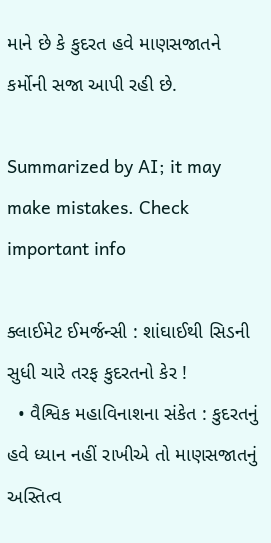માને છે કે કુદરત હવે માણસજાતને કર્મોની સજા આપી રહી છે.

Summarized by AI; it may make mistakes. Check important info

ક્લાઈમેટ ઈમર્જન્સી : શાંઘાઈથી સિડની સુધી ચારે તરફ કુદરતનો કેર !
  • વૈશ્વિક મહાવિનાશના સંકેત : કુદરતનું હવે ધ્યાન નહીં રાખીએ તો માણસજાતનું અસ્તિત્વ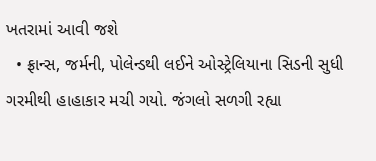ખતરામાં આવી જશે
  • ફ્રાન્સ, જર્મની, પોલેન્ડથી લઈને ઓસ્ટ્રેલિયાના સિડની સુધી ગરમીથી હાહાકાર મચી ગયો. જંગલો સળગી રહ્યા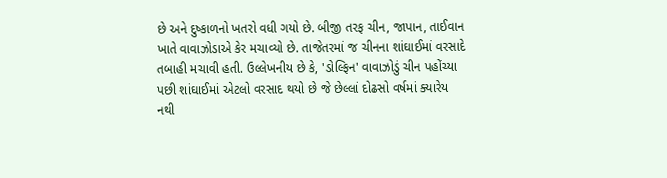છે અને દુષ્કાળનો ખતરો વધી ગયો છે. બીજી તરફ ચીન, જાપાન, તાઈવાન ખાતે વાવાઝોડાએ કેર મચાવ્યો છે. તાજેતરમાં જ ચીનના શાંઘાઈમાં વરસાદે તબાહી મચાવી હતી. ઉલ્લેખનીય છે કે, 'ડોલ્ફિન' વાવાઝોડું ચીન પહોંચ્યા પછી શાંઘાઈમાં એટલો વરસાદ થયો છે જે છેલ્લાં દોઢસો વર્ષમાં ક્યારેય નથી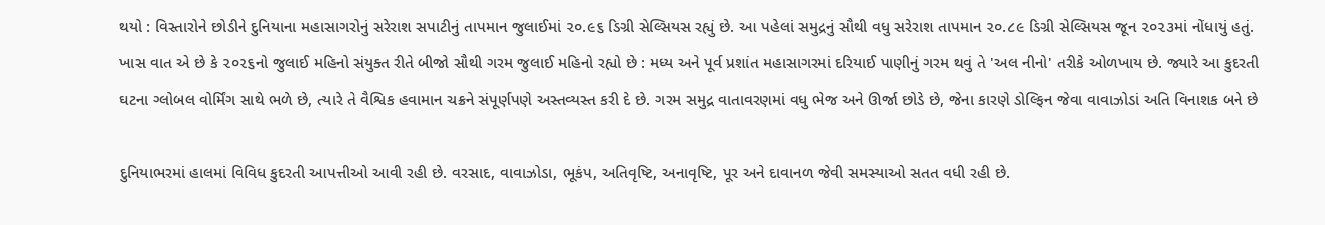થયો : વિસ્તારોને છોડીને દુનિયાના મહાસાગરોનું સરેરાશ સપાટીનું તાપમાન જુલાઈમાં ૨૦.૯૬ ડિગ્રી સેલ્સિયસ રહ્યું છે. આ પહેલાં સમુદ્રનું સૌથી વધુ સરેરાશ તાપમાન ૨૦.૮૯ ડિગ્રી સેલ્સિયસ જૂન ૨૦૨૩માં નોંધાયું હતું. ખાસ વાત એ છે કે ૨૦૨૬નો જુલાઈ મહિનો સંયુક્ત રીતે બીજો સૌથી ગરમ જુલાઈ મહિનો રહ્યો છે : મધ્ય અને પૂર્વ પ્રશાંત મહાસાગરમાં દરિયાઈ પાણીનું ગરમ થવું તે 'અલ નીનો' તરીકે ઓળખાય છે. જ્યારે આ કુદરતી ઘટના ગ્લોબલ વોર્મિંગ સાથે ભળે છે, ત્યારે તે વૈશ્વિક હવામાન ચક્રને સંપૂર્ણપણે અસ્તવ્યસ્ત કરી દે છે. ગરમ સમુદ્ર વાતાવરણમાં વધુ ભેજ અને ઊર્જા છોડે છે, જેના કારણે ડોલ્ફિન જેવા વાવાઝોડાં અતિ વિનાશક બને છે

દુનિયાભરમાં હાલમાં વિવિધ કુદરતી આપત્તીઓ આવી રહી છે. વરસાદ, વાવાઝોડા, ભૂકંપ, અતિવૃષ્ટિ, અનાવૃષ્ટિ, પૂર અને દાવાનળ જેવી સમસ્યાઓ સતત વધી રહી છે.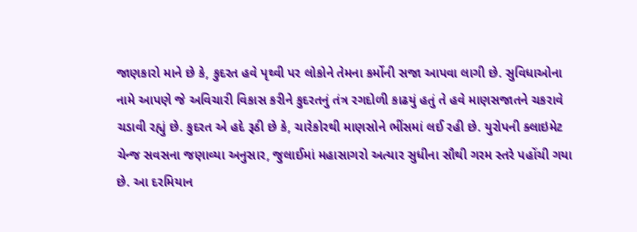જાણકારો માને છે કે, કુદરત હવે પૃથ્વી પર લોકોને તેમના કર્મોની સજા આપવા લાગી છે. સુવિધાઓના નામે આપણે જે અવિચારી વિકાસ કરીને કુદરતનું તંત્ર રગદોળી કાઢયું હતું તે હવે માણસજાતને ચકરાવે ચડાવી રહ્યું છે. કુદરત એ હદે રૂઠી છે કે, ચારેકોરથી માણસોને ભીંસમાં લઈ રહી છે. યુરોપની ક્લાઇમેટ ચેન્જ સવસના જણાવ્યા અનુસાર, જુલાઈમાં મહાસાગરો અત્યાર સુધીના સૌથી ગરમ સ્તરે પહોંચી ગયા છે. આ દરમિયાન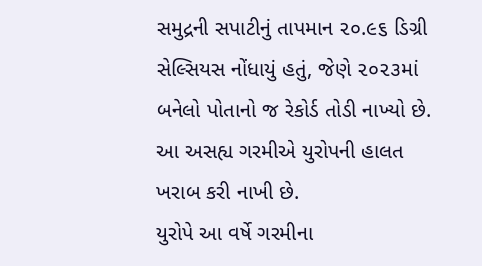સમુદ્રની સપાટીનું તાપમાન ૨૦.૯૬ ડિગ્રી સેલ્સિયસ નોંધાયું હતું, જેણે ૨૦૨૩માં બનેલો પોતાનો જ રેકોર્ડ તોડી નાખ્યો છે. આ અસહ્ય ગરમીએ યુરોપની હાલત ખરાબ કરી નાખી છે.
યુરોપે આ વર્ષે ગરમીના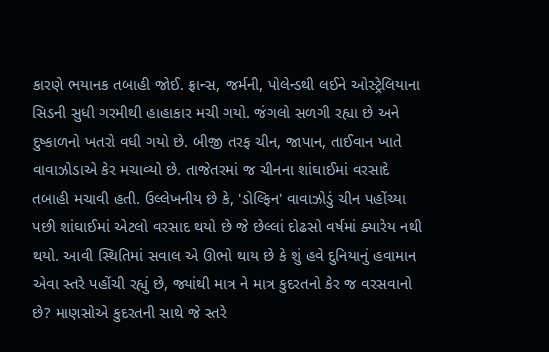કારણે ભયાનક તબાહી જોઈ. ફ્રાન્સ, જર્મની, પોલેન્ડથી લઈને ઓસ્ટ્રેલિયાના સિડની સુધી ગરમીથી હાહાકાર મચી ગયો. જંગલો સળગી રહ્યા છે અને દુષ્કાળનો ખતરો વધી ગયો છે. બીજી તરફ ચીન, જાપાન, તાઈવાન ખાતે વાવાઝોડાએ કેર મચાવ્યો છે. તાજેતરમાં જ ચીનના શાંઘાઈમાં વરસાદે તબાહી મચાવી હતી. ઉલ્લેખનીય છે કે, 'ડોલ્ફિન' વાવાઝોડું ચીન પહોંચ્યા પછી શાંઘાઈમાં એટલો વરસાદ થયો છે જે છેલ્લાં દોઢસો વર્ષમાં ક્યારેય નથી થયો. આવી સ્થિતિમાં સવાલ એ ઊભો થાય છે કે શું હવે દુનિયાનું હવામાન એવા સ્તરે પહોંચી રહ્યું છે, જ્યાંથી માત્ર ને માત્ર કુદરતનો કેર જ વરસવાનો છે? માણસોએ કુદરતની સાથે જે સ્તરે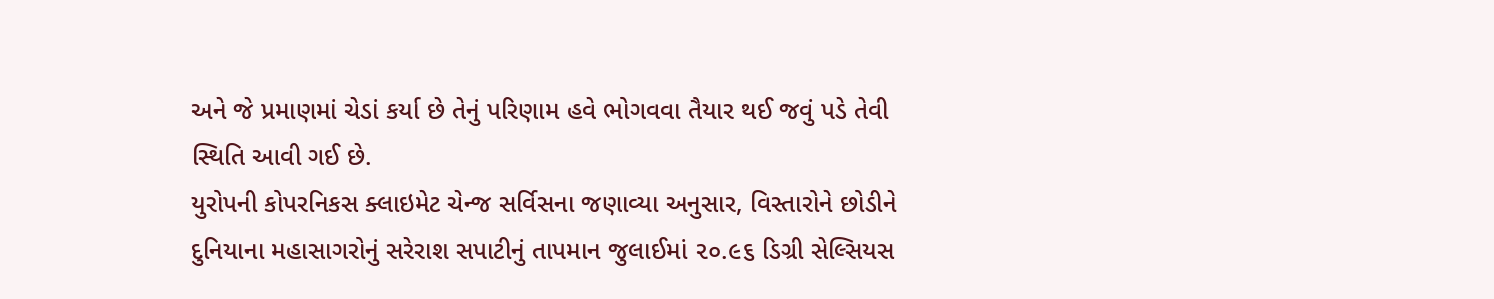અને જે પ્રમાણમાં ચેડાં કર્યા છે તેનું પરિણામ હવે ભોગવવા તૈયાર થઈ જવું પડે તેવી સ્થિતિ આવી ગઈ છે.
યુરોપની કોપરનિકસ ક્લાઇમેટ ચેન્જ સર્વિસના જણાવ્યા અનુસાર, વિસ્તારોને છોડીને દુનિયાના મહાસાગરોનું સરેરાશ સપાટીનું તાપમાન જુલાઈમાં ૨૦.૯૬ ડિગ્રી સેલ્સિયસ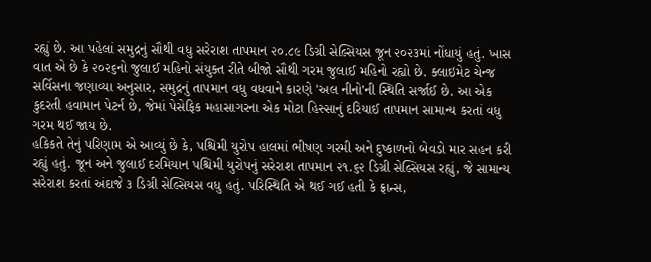રહ્યું છે. આ પહેલાં સમુદ્રનું સૌથી વધુ સરેરાશ તાપમાન ૨૦.૮૯ ડિગ્રી સેલ્સિયસ જૂન ૨૦૨૩માં નોંધાયું હતું. ખાસ વાત એ છે કે ૨૦૨૬નો જુલાઈ મહિનો સંયુક્ત રીતે બીજો સૌથી ગરમ જુલાઈ મહિનો રહ્યો છે. ક્લાઇમેટ ચેન્જ સર્વિસના જણાવ્યા અનુસાર, સમુદ્રનું તાપમાન વધુ વધવાને કારણે 'અલ નીનો'ની સ્થિતિ સર્જાઈ છે. આ એક કુદરતી હવામાન પેટર્ન છે, જેમાં પેસેફિક મહાસાગરના એક મોટા હિસ્સાનું દરિયાઈ તાપમાન સામાન્ય કરતાં વધુ ગરમ થઈ જાય છે.
હકિકતે તેનું પરિણામ એ આવ્યું છે કે, પશ્ચિમી યુરોપ હાલમાં ભીષણ ગરમી અને દુષ્કાળનો બેવડો માર સહન કરી રહ્યું હતું. જૂન અને જુલાઈ દરમિયાન પશ્ચિમી યુરોપનું સરેરાશ તાપમાન ૨૧.૬૨ ડિગ્રી સેલ્સિયસ રહ્યું, જે સામાન્ય સરેરાશ કરતાં અંદાજે ૩ ડિગ્રી સેલ્સિયસ વધુ હતું. પરિસ્થિતિ એ થઈ ગઈ હતી કે ફ્રાન્સ,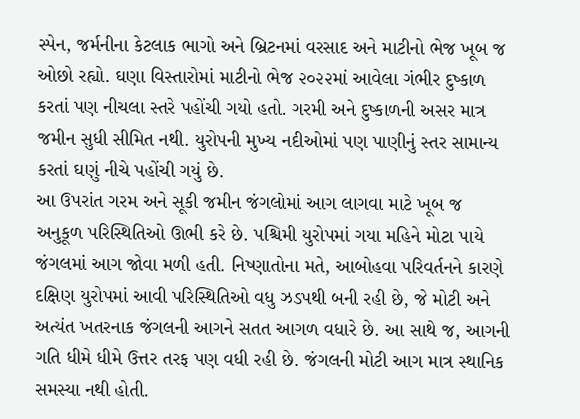સ્પેન, જર્મનીના કેટલાક ભાગો અને બ્રિટનમાં વરસાદ અને માટીનો ભેજ ખૂબ જ ઓછો રહ્યો. ઘણા વિસ્તારોમાં માટીનો ભેજ ૨૦૨૨માં આવેલા ગંભીર દુષ્કાળ કરતાં પણ નીચલા સ્તરે પહોંચી ગયો હતો. ગરમી અને દુષ્કાળની અસર માત્ર જમીન સુધી સીમિત નથી. યુરોપની મુખ્ય નદીઓમાં પણ પાણીનું સ્તર સામાન્ય કરતાં ઘણું નીચે પહોંચી ગયું છે.
આ ઉપરાંત ગરમ અને સૂકી જમીન જંગલોમાં આગ લાગવા માટે ખૂબ જ અનુકૂળ પરિસ્થિતિઓ ઊભી કરે છે. પશ્ચિમી યુરોપમાં ગયા મહિને મોટા પાયે જંગલમાં આગ જોવા મળી હતી. નિષ્ણાતોના મતે, આબોહવા પરિવર્તનને કારણે દક્ષિણ યુરોપમાં આવી પરિસ્થિતિઓ વધુ ઝડપથી બની રહી છે, જે મોટી અને અત્યંત ખતરનાક જંગલની આગને સતત આગળ વધારે છે. આ સાથે જ, આગની ગતિ ધીમે ધીમે ઉત્તર તરફ પણ વધી રહી છે. જંગલની મોટી આગ માત્ર સ્થાનિક સમસ્યા નથી હોતી.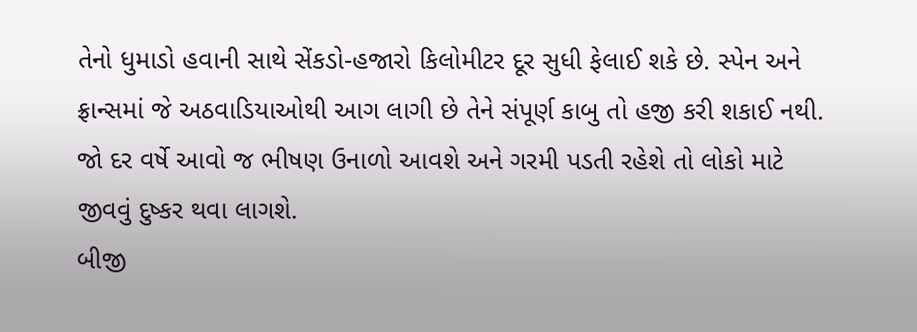તેનો ધુમાડો હવાની સાથે સેંકડો-હજારો કિલોમીટર દૂર સુધી ફેલાઈ શકે છે. સ્પેન અને ફ્રાન્સમાં જે અઠવાડિયાઓથી આગ લાગી છે તેને સંપૂર્ણ કાબુ તો હજી કરી શકાઈ નથી. જો દર વર્ષે આવો જ ભીષણ ઉનાળો આવશે અને ગરમી પડતી રહેશે તો લોકો માટે જીવવું દુષ્કર થવા લાગશે.
બીજી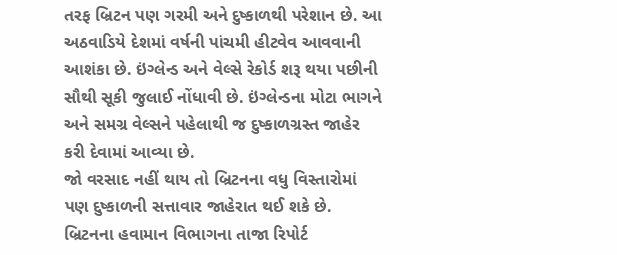તરફ બ્રિટન પણ ગરમી અને દુષ્કાળથી પરેશાન છે. આ અઠવાડિયે દેશમાં વર્ષની પાંચમી હીટવેવ આવવાની આશંકા છે. ઇંગ્લેન્ડ અને વેલ્સે રેકોર્ડ શરૂ થયા પછીની સૌથી સૂકી જુલાઈ નોંધાવી છે. ઇંગ્લેન્ડના મોટા ભાગને અને સમગ્ર વેલ્સને પહેલાથી જ દુષ્કાળગ્રસ્ત જાહેર કરી દેવામાં આવ્યા છે.
જો વરસાદ નહીં થાય તો બ્રિટનના વધુ વિસ્તારોમાં પણ દુષ્કાળની સત્તાવાર જાહેરાત થઈ શકે છે. બ્રિટનના હવામાન વિભાગના તાજા રિપોર્ટ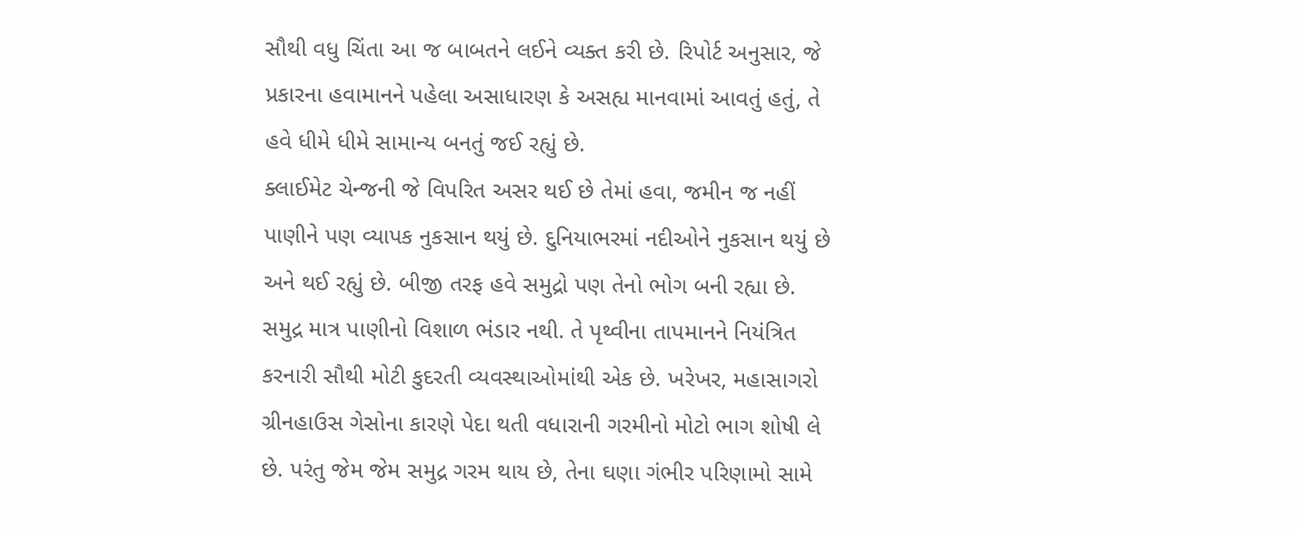સૌથી વધુ ચિંતા આ જ બાબતને લઈને વ્યક્ત કરી છે. રિપોર્ટ અનુસાર, જે પ્રકારના હવામાનને પહેલા અસાધારણ કે અસહ્ય માનવામાં આવતું હતું, તે હવે ધીમે ધીમે સામાન્ય બનતું જઈ રહ્યું છે.
ક્લાઈમેટ ચેન્જની જે વિપરિત અસર થઈ છે તેમાં હવા, જમીન જ નહીં પાણીને પણ વ્યાપક નુકસાન થયું છે. દુનિયાભરમાં નદીઓને નુકસાન થયું છે અને થઈ રહ્યું છે. બીજી તરફ હવે સમુદ્રો પણ તેનો ભોગ બની રહ્યા છે. સમુદ્ર માત્ર પાણીનો વિશાળ ભંડાર નથી. તે પૃથ્વીના તાપમાનને નિયંત્રિત કરનારી સૌથી મોટી કુદરતી વ્યવસ્થાઓમાંથી એક છે. ખરેખર, મહાસાગરો ગ્રીનહાઉસ ગેસોના કારણે પેદા થતી વધારાની ગરમીનો મોટો ભાગ શોષી લે છે. પરંતુ જેમ જેમ સમુદ્ર ગરમ થાય છે, તેના ઘણા ગંભીર પરિણામો સામે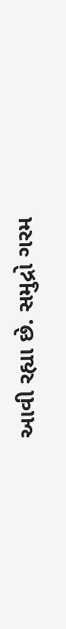આવી રહ્યા છે. સમુદ્રો ગરમ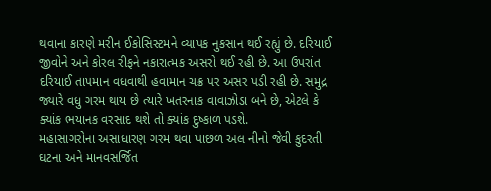થવાના કારણે મરીન ઈકોસિસ્ટમને વ્યાપક નુકસાન થઈ રહ્યું છે. દરિયાઈ જીવોને અને કોરલ રીફને નકારાત્મક અસરો થઈ રહી છે. આ ઉપરાંત દરિયાઈ તાપમાન વધવાથી હવામાન ચક્ર પર અસર પડી રહી છે. સમુદ્ર જ્યારે વધુ ગરમ થાય છે ત્યારે ખતરનાક વાવાઝોડા બને છે, એટલે કે ક્યાંક ભયાનક વરસાદ થશે તો ક્યાંક દુષ્કાળ પડશે.
મહાસાગરોના અસાધારણ ગરમ થવા પાછળ અલ નીનો જેવી કુદરતી ઘટના અને માનવસર્જિત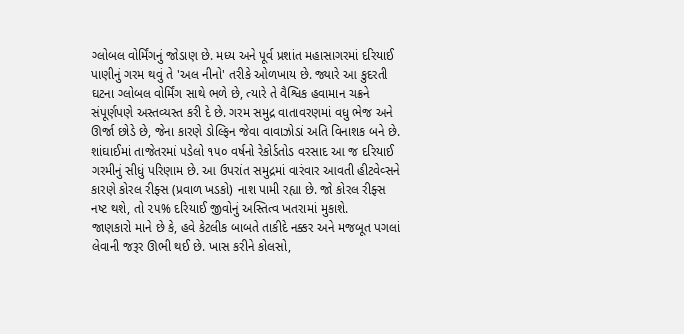ગ્લોબલ વોર્મિંગનું જોડાણ છે. મધ્ય અને પૂર્વ પ્રશાંત મહાસાગરમાં દરિયાઈ પાણીનું ગરમ થવું તે 'અલ નીનો' તરીકે ઓળખાય છે. જ્યારે આ કુદરતી ઘટના ગ્લોબલ વોર્મિંગ સાથે ભળે છે, ત્યારે તે વૈશ્વિક હવામાન ચક્રને સંપૂર્ણપણે અસ્તવ્યસ્ત કરી દે છે. ગરમ સમુદ્ર વાતાવરણમાં વધુ ભેજ અને ઊર્જા છોડે છે, જેના કારણે ડોલ્ફિન જેવા વાવાઝોડાં અતિ વિનાશક બને છે. શાંઘાઈમાં તાજેતરમાં પડેલો ૧૫૦ વર્ષનો રેકોર્ડતોડ વરસાદ આ જ દરિયાઈ ગરમીનું સીધું પરિણામ છે. આ ઉપરાંત સમુદ્રમાં વારંવાર આવતી હીટવેવ્સને કારણે કોરલ રીફ્સ (પ્રવાળ ખડકો) નાશ પામી રહ્યા છે. જો કોરલ રીફ્સ નષ્ટ થશે, તો ૨૫% દરિયાઈ જીવોનું અસ્તિત્વ ખતરામાં મુકાશે.
જાણકારો માને છે કે, હવે કેટલીક બાબતે તાકીદે નક્કર અને મજબૂત પગલાં લેવાની જરૂર ઊભી થઈ છે. ખાસ કરીને કોલસો,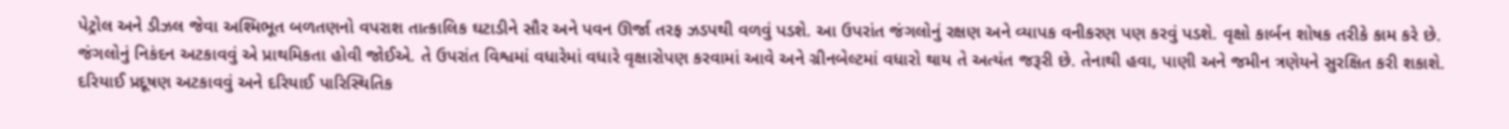પેટ્રોલ અને ડીઝલ જેવા અશ્મિભૂત બળતણનો વપરાશ તાત્કાલિક ઘટાડીને સૌર અને પવન ઊર્જા તરફ ઝડપથી વળવું પડશે. આ ઉપરાંત જંગલોનું રક્ષણ અને વ્યાપક વનીકરણ પણ કરવું પડશે. વૃક્ષો કાર્બન શોષક તરીકે કામ કરે છે. જંગલોનું નિકંદન અટકાવવું એ પ્રાથમિકતા હોવી જોઈએ. તે ઉપરાંત વિશ્વમાં વધારેમાં વધારે વૃક્ષારોપણ કરવામાં આવે અને ગ્રીનબેલ્ટમાં વધારો થાય તે અત્યંત જરૂરી છે. તેનાથી હવા, પાણી અને જમીન ત્રણેયને સુરક્ષિત કરી શકાશે. દરિયાઈ પ્રદૂષણ અટકાવવું અને દરિયાઈ પારિસ્થિતિક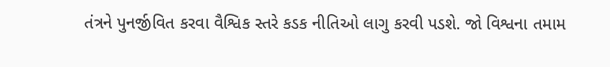તંત્રને પુનર્જીવિત કરવા વૈશ્વિક સ્તરે કડક નીતિઓ લાગુ કરવી પડશે. જો વિશ્વના તમામ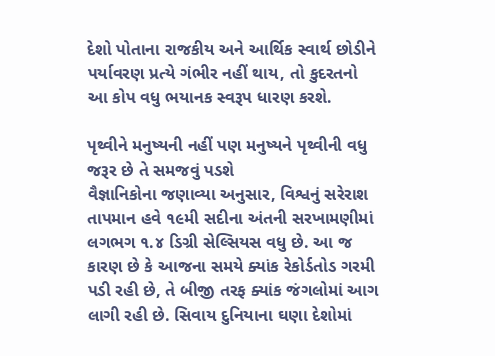દેશો પોતાના રાજકીય અને આર્થિક સ્વાર્થ છોડીને પર્યાવરણ પ્રત્યે ગંભીર નહીં થાય, તો કુદરતનો આ કોપ વધુ ભયાનક સ્વરૂપ ધારણ કરશે.

પૃથ્વીને મનુષ્યની નહીં પણ મનુષ્યને પૃથ્વીની વધુ જરૂર છે તે સમજવું પડશે
વૈજ્ઞાનિકોના જણાવ્યા અનુસાર, વિશ્વનું સરેરાશ તાપમાન હવે ૧૯મી સદીના અંતની સરખામણીમાં લગભગ ૧.૪ ડિગ્રી સેલ્સિયસ વધુ છે. આ જ કારણ છે કે આજના સમયે ક્યાંક રેકોર્ડતોડ ગરમી પડી રહી છે, તે બીજી તરફ ક્યાંક જંગલોમાં આગ લાગી રહી છે. સિવાય દુનિયાના ઘણા દેશોમાં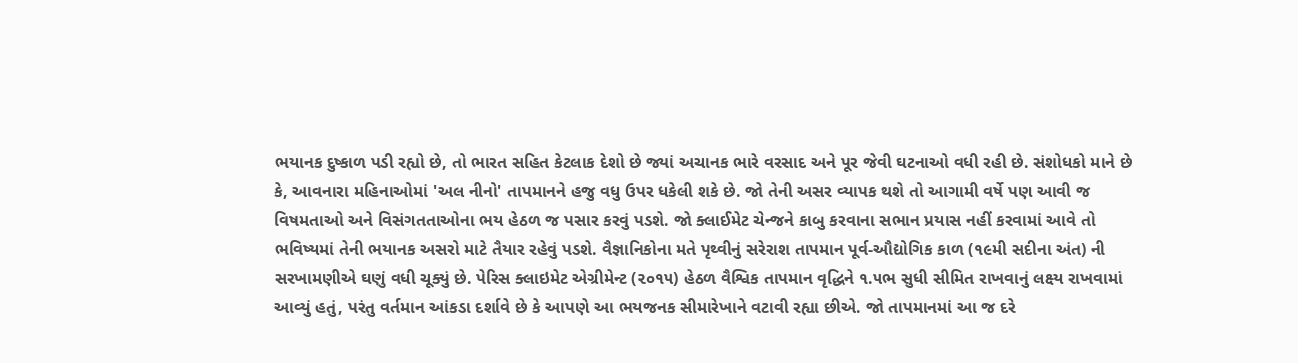ભયાનક દુષ્કાળ પડી રહ્યો છે, તો ભારત સહિત કેટલાક દેશો છે જ્યાં અચાનક ભારે વરસાદ અને પૂર જેવી ઘટનાઓ વધી રહી છે. સંશોધકો માને છે કે, આવનારા મહિનાઓમાં 'અલ નીનો' તાપમાનને હજુ વધુ ઉપર ધકેલી શકે છે. જો તેની અસર વ્યાપક થશે તો આગામી વર્ષે પણ આવી જ વિષમતાઓ અને વિસંગતતાઓના ભય હેઠળ જ પસાર કરવું પડશે. જો ક્લાઈમેટ ચેન્જને કાબુ કરવાના સભાન પ્રયાસ નહીં કરવામાં આવે તો ભવિષ્યમાં તેની ભયાનક અસરો માટે તૈયાર રહેવું પડશે. વૈજ્ઞાનિકોના મતે પૃથ્વીનું સરેરાશ તાપમાન પૂર્વ-ઔદ્યોગિક કાળ (૧૯મી સદીના અંત) ની સરખામણીએ ઘણું વધી ચૂક્યું છે. પેરિસ ક્લાઇમેટ એગ્રીમેન્ટ (૨૦૧૫) હેઠળ વૈશ્વિક તાપમાન વૃદ્ધિને ૧.૫ભ સુધી સીમિત રાખવાનું લક્ષ્ય રાખવામાં આવ્યું હતું, પરંતુ વર્તમાન આંકડા દર્શાવે છે કે આપણે આ ભયજનક સીમારેખાને વટાવી રહ્યા છીએ. જો તાપમાનમાં આ જ દરે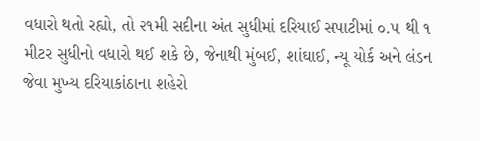વધારો થતો રહ્યો, તો ૨૧મી સદીના અંત સુધીમાં દરિયાઈ સપાટીમાં ૦.૫ થી ૧ મીટર સુધીનો વધારો થઈ શકે છે, જેનાથી મુંબઈ, શાંઘાઈ, ન્યૂ યોર્ક અને લંડન જેવા મુખ્ય દરિયાકાંઠાના શહેરો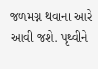જળમગ્ન થવાના આરે આવી જશે. પૃથ્વીને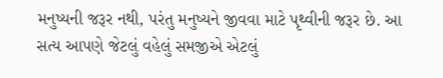મનુષ્યની જરૂર નથી, પરંતુ મનુષ્યને જીવવા માટે પૃથ્વીની જરૂર છે. આ સત્ય આપણે જેટલું વહેલું સમજીએ એટલું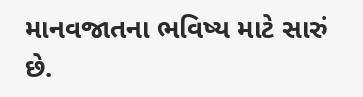માનવજાતના ભવિષ્ય માટે સારું છે.